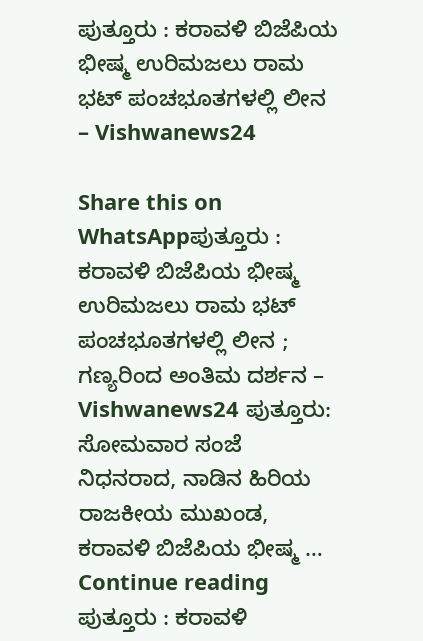ಪುತ್ತೂರು : ಕರಾವಳಿ ಬಿಜೆಪಿಯ ಭೀಷ್ಮ ಉರಿಮಜಲು ರಾಮ ಭಟ್ ಪಂಚಭೂತಗಳಲ್ಲಿ ಲೀನ – Vishwanews24

Share this on WhatsAppಪುತ್ತೂರು : ಕರಾವಳಿ ಬಿಜೆಪಿಯ ಭೀಷ್ಮ ಉರಿಮಜಲು ರಾಮ ಭಟ್ ಪಂಚಭೂತಗಳಲ್ಲಿ ಲೀನ ; ಗಣ್ಯರಿಂದ ಅಂತಿಮ ದರ್ಶನ – Vishwanews24 ಪುತ್ತೂರು: ಸೋಮವಾರ ಸಂಜೆ ನಿಧನರಾದ, ನಾಡಿನ ಹಿರಿಯ ರಾಜಕೀಯ ಮುಖಂಡ, ಕರಾವಳಿ ಬಿಜೆಪಿಯ ಭೀಷ್ಮ … Continue reading ಪುತ್ತೂರು : ಕರಾವಳಿ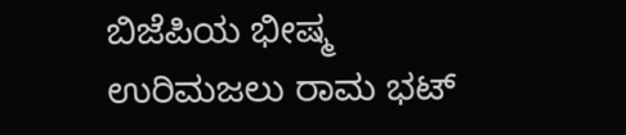ಬಿಜೆಪಿಯ ಭೀಷ್ಮ ಉರಿಮಜಲು ರಾಮ ಭಟ್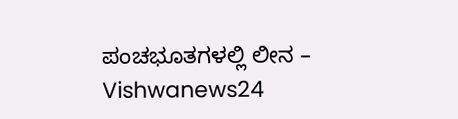ಪಂಚಭೂತಗಳಲ್ಲಿ ಲೀನ – Vishwanews24